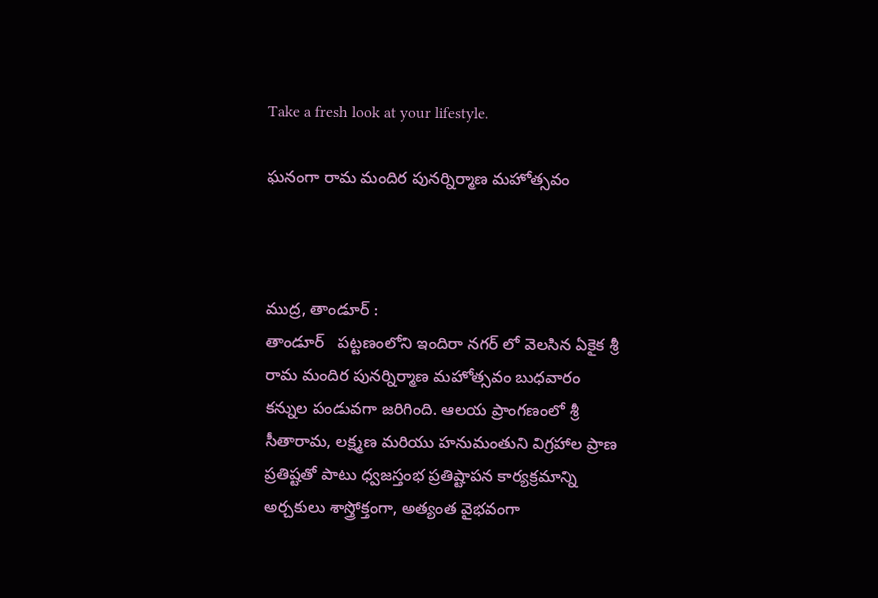Take a fresh look at your lifestyle.

ఘనంగా రామ మందిర పునర్నిర్మాణ మహోత్సవం



ముద్ర, తాండూర్ :
తాండూర్   పట్టణంలోని ఇందిరా నగర్ లో వెలసిన ఏకైక శ్రీ రామ మందిర పునర్నిర్మాణ మహోత్సవం బుధవారం కన్నుల పండువగా జరిగింది. ఆలయ ప్రాంగణంలో శ్రీ సీతారామ, లక్ష్మణ మరియు హనుమంతుని విగ్రహాల ప్రాణ ప్రతిష్టతో పాటు ధ్వజస్తంభ ప్రతిష్టాపన కార్యక్రమాన్ని అర్చకులు శాస్త్రోక్తంగా, అత్యంత వైభవంగా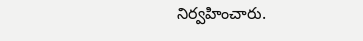నిర్వహించారు.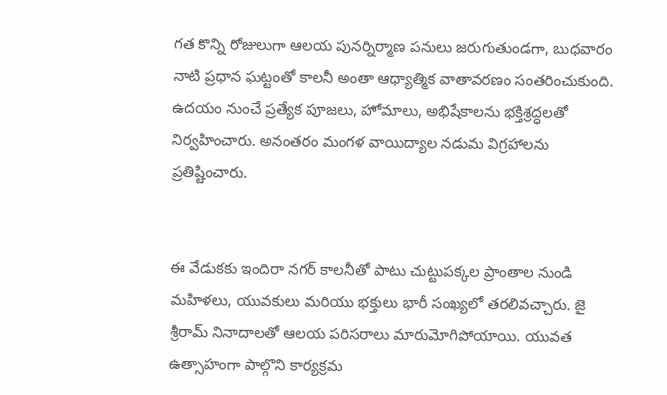గత కొన్ని రోజులుగా ఆలయ పునర్నిర్మాణ పనులు జరుగుతుండగా, బుధవారం నాటి ప్రధాన ఘట్టంతో కాలనీ అంతా ఆధ్యాత్మిక వాతావరణం సంతరించుకుంది. ఉదయం నుంచే ప్రత్యేక పూజలు, హోమాలు, అభిషేకాలను భక్తిశ్రద్ధలతో నిర్వహించారు. అనంతరం మంగళ వాయిద్యాల నడుమ విగ్రహాలను ప్రతిష్టించారు.


ఈ వేడుకకు ఇందిరా నగర్ కాలనీతో పాటు చుట్టుపక్కల ప్రాంతాల నుండి మహిళలు, యువకులు మరియు భక్తులు భారీ సంఖ్యలో తరలివచ్చారు. జై శ్రీరామ్ నినాదాలతో ఆలయ పరిసరాలు మారుమోగిపోయాయి. యువత ఉత్సాహంగా పాల్గొని కార్యక్రమ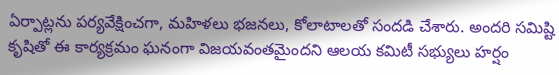ఏర్పాట్లను పర్యవేక్షించగా, మహిళలు భజనలు, కోలాటాలతో సందడి చేశారు. అందరి సమిష్టి కృషితో ఈ కార్యక్రమం ఘనంగా విజయవంతమైందని ఆలయ కమిటీ సభ్యులు హర్షం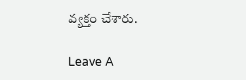వ్యక్తం చేశారు.

Leave A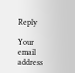Reply

Your email address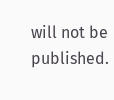will not be published.